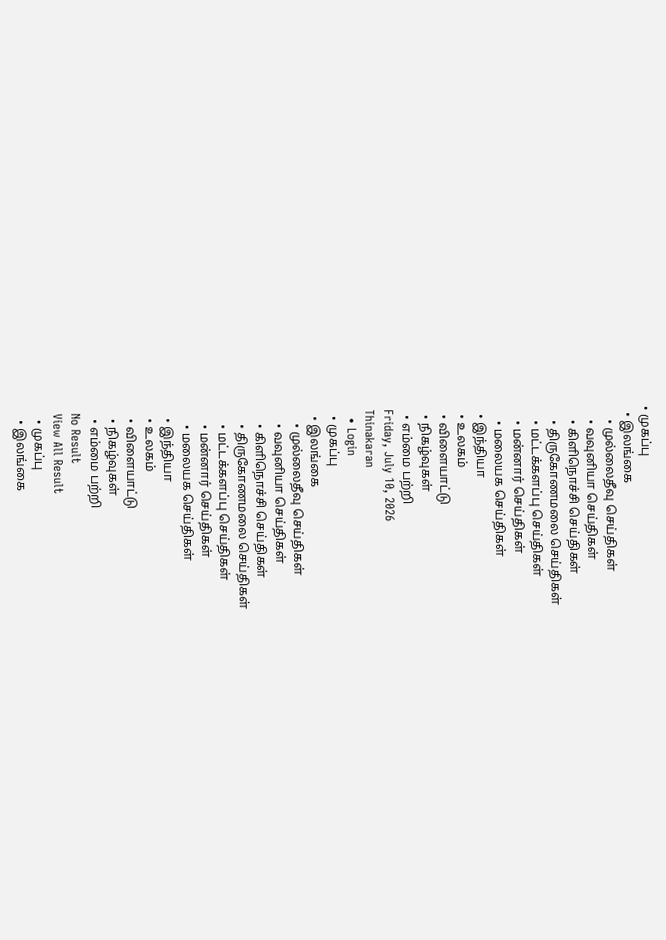• முகப்பு
  • இலங்கை
    • முல்லைதீவு செய்திகள்
    • வவுனியா செய்திகள்
    • கிளிநொச்சி செய்திகள்
    • திருகோணமலை செய்திகள்
    • மட்டக்களப்பு செய்திகள்
    • மன்னார் செய்திகள்
    • மலையக செய்திகள்
  • இந்தியா
  • உலகம்
  • விளையாட்டு
  • நிகழ்வுகள்
  • எம்மை பற்றி
Friday, July 10, 2026
Thinakaran
  • Login
  • முகப்பு
  • இலங்கை
    • முல்லைதீவு செய்திகள்
    • வவுனியா செய்திகள்
    • கிளிநொச்சி செய்திகள்
    • திருகோணமலை செய்திகள்
    • மட்டக்களப்பு செய்திகள்
    • மன்னார் செய்திகள்
    • மலையக செய்திகள்
  • இந்தியா
  • உலகம்
  • விளையாட்டு
  • நிகழ்வுகள்
  • எம்மை பற்றி
No Result
View All Result
  • முகப்பு
  • இலங்கை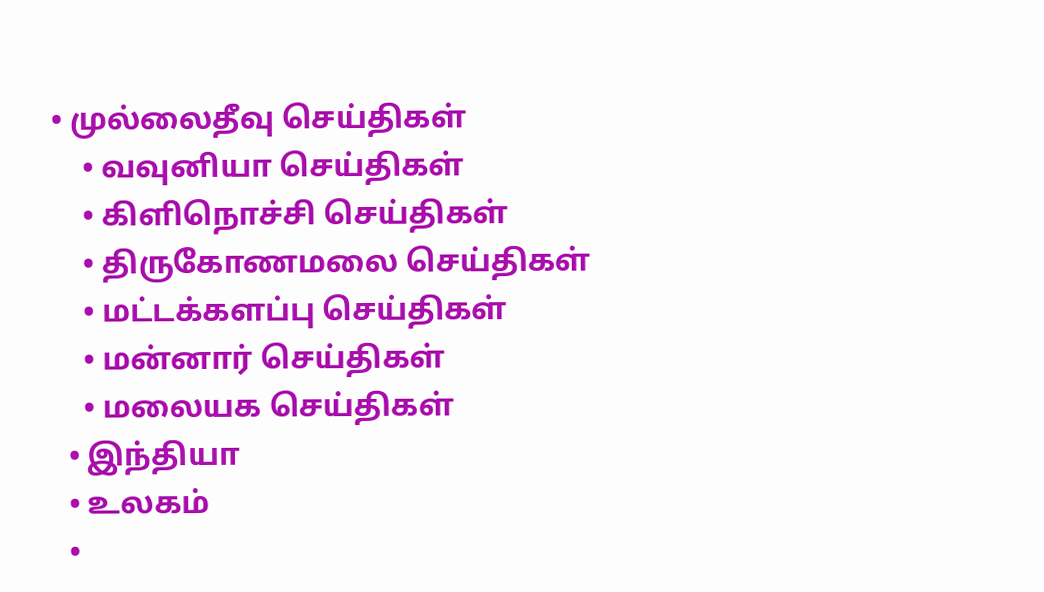• முல்லைதீவு செய்திகள்
    • வவுனியா செய்திகள்
    • கிளிநொச்சி செய்திகள்
    • திருகோணமலை செய்திகள்
    • மட்டக்களப்பு செய்திகள்
    • மன்னார் செய்திகள்
    • மலையக செய்திகள்
  • இந்தியா
  • உலகம்
  •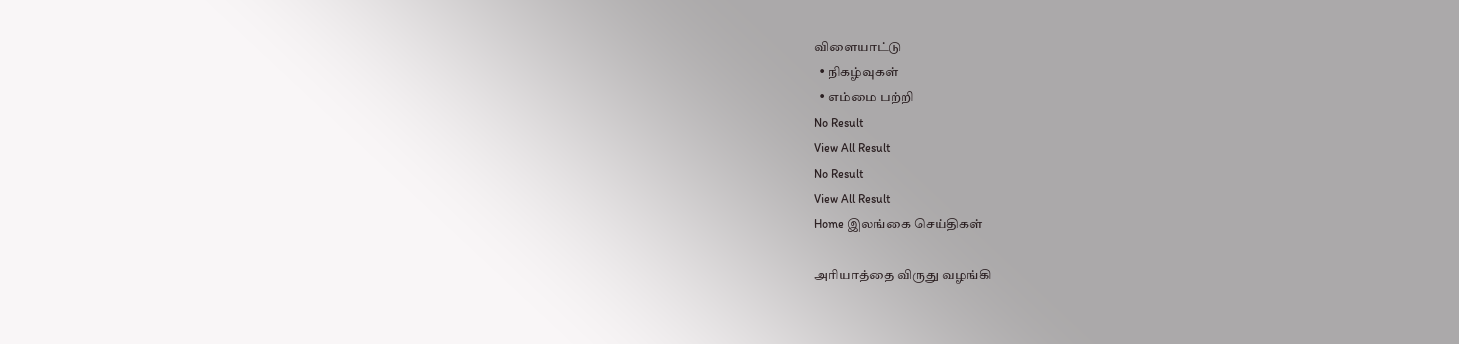விளையாட்டு
  • நிகழ்வுகள்
  • எம்மை பற்றி
No Result
View All Result
No Result
View All Result
Home இலங்கை செய்திகள்

அரியாத்தை விருது வழங்கி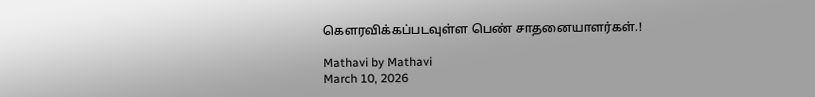கௌரவிக்கப்படவுள்ள பெண் சாதனையாளர்கள்.!

Mathavi by Mathavi
March 10, 2026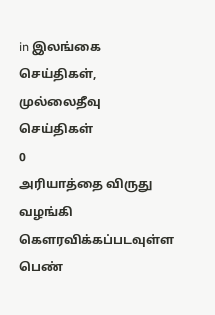in இலங்கை செய்திகள், முல்லைதீவு செய்திகள்
0
அரியாத்தை விருது வழங்கி கௌரவிக்கப்படவுள்ள பெண்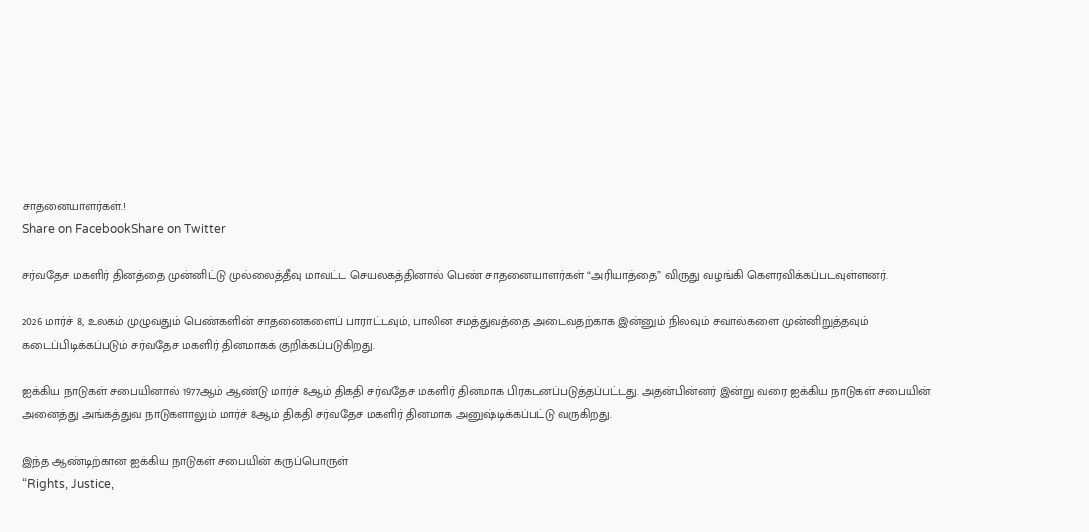சாதனையாளர்கள்.!
Share on FacebookShare on Twitter

சர்வதேச மகளிர் தினத்தை முன்னிட்டு முல்லைத்தீவு மாவட்ட செயலகத்தினால் பெண் சாதனையாளர்கள் “அரியாத்தை” விருது வழங்கி கௌரவிக்கப்படவுள்ளனர்.

2026 மார்ச் 8, உலகம் முழுவதும் பெண்களின் சாதனைகளைப் பாராட்டவும், பாலின சமத்துவத்தை அடைவதற்காக இன்னும் நிலவும் சவால்களை முன்னிறுத்தவும் கடைப்பிடிக்கப்படும் சர்வதேச மகளிர் தினமாகக் குறிக்கப்படுகிறது.

ஐக்கிய நாடுகள் சபையினால் 1977ஆம் ஆண்டு மார்ச் 8ஆம் திகதி சர்வதேச மகளிர் தினமாக பிரகடனப்படுத்தப்பட்டது. அதன்பின்னர் இன்று வரை ஐக்கிய நாடுகள் சபையின் அனைத்து அங்கத்துவ நாடுகளாலும் மார்ச் 8ஆம் திகதி சர்வதேச மகளிர் தினமாக அனுஷ்டிக்கப்பட்டு வருகிறது.

இந்த ஆண்டிற்கான ஐக்கிய நாடுகள் சபையின் கருப்பொருள்
“Rights, Justice,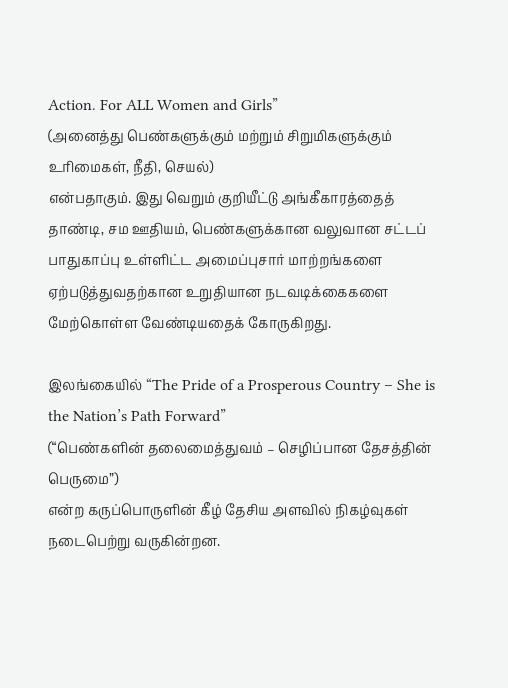Action. For ALL Women and Girls”
(அனைத்து பெண்களுக்கும் மற்றும் சிறுமிகளுக்கும் உரிமைகள், நீதி, செயல்)
என்பதாகும். இது வெறும் குறியீட்டு அங்கீகாரத்தைத் தாண்டி, சம ஊதியம், பெண்களுக்கான வலுவான சட்டப் பாதுகாப்பு உள்ளிட்ட அமைப்புசார் மாற்றங்களை ஏற்படுத்துவதற்கான உறுதியான நடவடிக்கைகளை மேற்கொள்ள வேண்டியதைக் கோருகிறது.

இலங்கையில் “The Pride of a Prosperous Country – She is the Nation’s Path Forward”
(“பெண்களின் தலைமைத்துவம் – செழிப்பான தேசத்தின் பெருமை”)
என்ற கருப்பொருளின் கீழ் தேசிய அளவில் நிகழ்வுகள் நடைபெற்று வருகின்றன.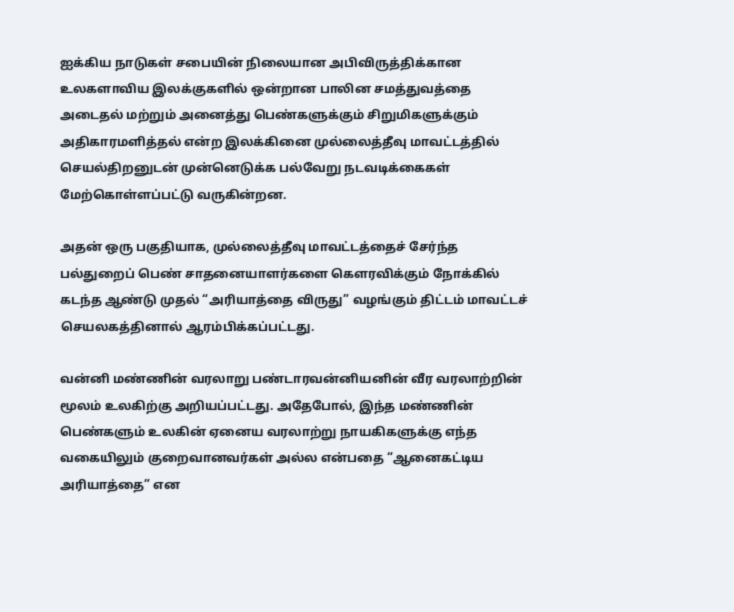ஐக்கிய நாடுகள் சபையின் நிலையான அபிவிருத்திக்கான உலகளாவிய இலக்குகளில் ஒன்றான பாலின சமத்துவத்தை அடைதல் மற்றும் அனைத்து பெண்களுக்கும் சிறுமிகளுக்கும் அதிகாரமளித்தல் என்ற இலக்கினை முல்லைத்தீவு மாவட்டத்தில் செயல்திறனுடன் முன்னெடுக்க பல்வேறு நடவடிக்கைகள் மேற்கொள்ளப்பட்டு வருகின்றன.

அதன் ஒரு பகுதியாக, முல்லைத்தீவு மாவட்டத்தைச் சேர்ந்த பல்துறைப் பெண் சாதனையாளர்களை கௌரவிக்கும் நோக்கில் கடந்த ஆண்டு முதல் “அரியாத்தை விருது” வழங்கும் திட்டம் மாவட்டச் செயலகத்தினால் ஆரம்பிக்கப்பட்டது.

வன்னி மண்ணின் வரலாறு பண்டாரவன்னியனின் வீர வரலாற்றின் மூலம் உலகிற்கு அறியப்பட்டது. அதேபோல், இந்த மண்ணின் பெண்களும் உலகின் ஏனைய வரலாற்று நாயகிகளுக்கு எந்த வகையிலும் குறைவானவர்கள் அல்ல என்பதை “ஆனைகட்டிய அரியாத்தை” என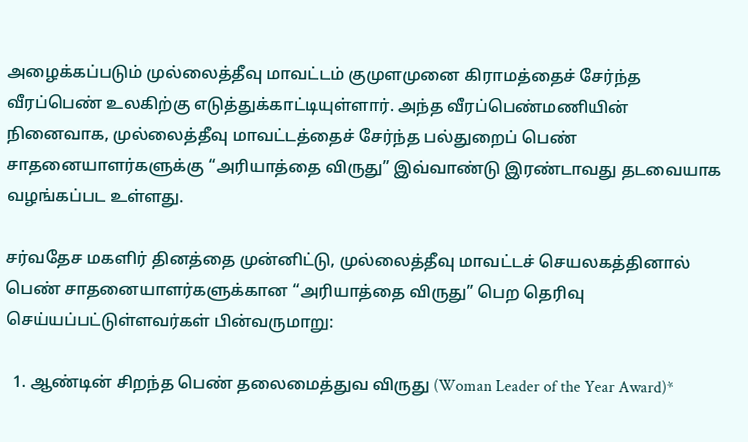அழைக்கப்படும் முல்லைத்தீவு மாவட்டம் குமுளமுனை கிராமத்தைச் சேர்ந்த வீரப்பெண் உலகிற்கு எடுத்துக்காட்டியுள்ளார். அந்த வீரப்பெண்மணியின் நினைவாக, முல்லைத்தீவு மாவட்டத்தைச் சேர்ந்த பல்துறைப் பெண் சாதனையாளர்களுக்கு “அரியாத்தை விருது” இவ்வாண்டு இரண்டாவது தடவையாக வழங்கப்பட உள்ளது.

சர்வதேச மகளிர் தினத்தை முன்னிட்டு, முல்லைத்தீவு மாவட்டச் செயலகத்தினால் பெண் சாதனையாளர்களுக்கான “அரியாத்தை விருது” பெற தெரிவு செய்யப்பட்டுள்ளவர்கள் பின்வருமாறு:

  1. ஆண்டின் சிறந்த பெண் தலைமைத்துவ விருது (Woman Leader of the Year Award)*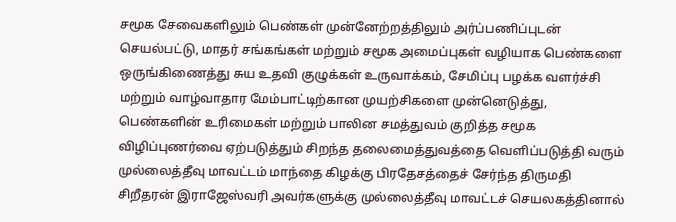சமூக சேவைகளிலும் பெண்கள் முன்னேற்றத்திலும் அர்ப்பணிப்புடன் செயல்பட்டு, மாதர் சங்கங்கள் மற்றும் சமூக அமைப்புகள் வழியாக பெண்களை ஒருங்கிணைத்து சுய உதவி குழுக்கள் உருவாக்கம், சேமிப்பு பழக்க வளர்ச்சி மற்றும் வாழ்வாதார மேம்பாட்டிற்கான முயற்சிகளை முன்னெடுத்து, பெண்களின் உரிமைகள் மற்றும் பாலின சமத்துவம் குறித்த சமூக விழிப்புணர்வை ஏற்படுத்தும் சிறந்த தலைமைத்துவத்தை வெளிப்படுத்தி வரும் முல்லைத்தீவு மாவட்டம் மாந்தை கிழக்கு பிரதேசத்தைச் சேர்ந்த திருமதி சிறீதரன் இராஜேஸ்வரி அவர்களுக்கு முல்லைத்தீவு மாவட்டச் செயலகத்தினால்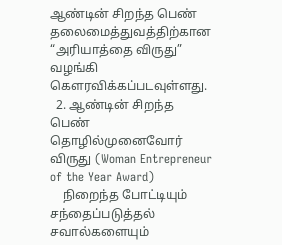ஆண்டின் சிறந்த பெண் தலைமைத்துவத்திற்கான “அரியாத்தை விருது” வழங்கி கௌரவிக்கப்படவுள்ளது.
  2. ஆண்டின் சிறந்த பெண் தொழில்முனைவோர் விருது (Woman Entrepreneur of the Year Award)
    நிறைந்த போட்டியும் சந்தைப்படுத்தல் சவால்களையும்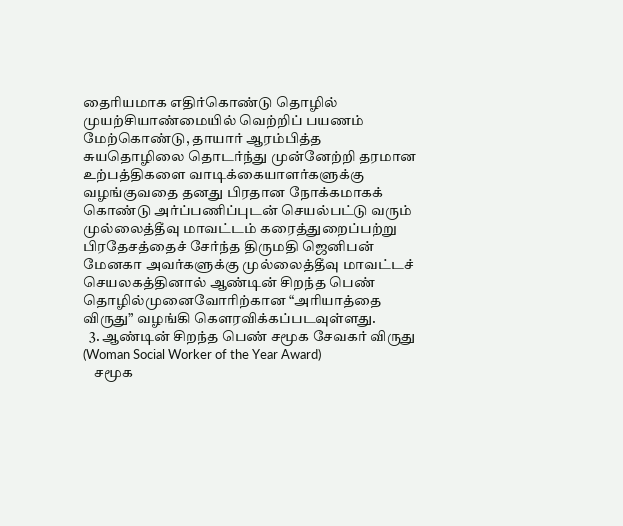தைரியமாக எதிர்கொண்டு தொழில் முயற்சியாண்மையில் வெற்றிப் பயணம் மேற்கொண்டு, தாயார் ஆரம்பித்த சுயதொழிலை தொடர்ந்து முன்னேற்றி தரமான உற்பத்திகளை வாடிக்கையாளர்களுக்கு வழங்குவதை தனது பிரதான நோக்கமாகக் கொண்டு அர்ப்பணிப்புடன் செயல்பட்டு வரும் முல்லைத்தீவு மாவட்டம் கரைத்துறைப்பற்று பிரதேசத்தைச் சேர்ந்த திருமதி ஜெனிபன் மேனகா அவர்களுக்கு முல்லைத்தீவு மாவட்டச் செயலகத்தினால் ஆண்டின் சிறந்த பெண் தொழில்முனைவோரிற்கான “அரியாத்தை விருது” வழங்கி கௌரவிக்கப்படவுள்ளது.
  3. ஆண்டின் சிறந்த பெண் சமூக சேவகர் விருது (Woman Social Worker of the Year Award)
    சமூக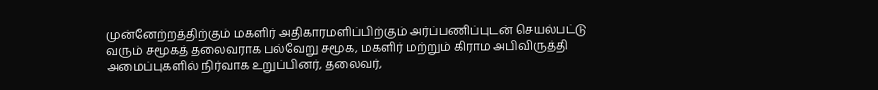முன்னேற்றத்திற்கும் மகளிர் அதிகாரமளிப்பிற்கும் அர்ப்பணிப்புடன் செயல்பட்டு வரும் சமூகத் தலைவராக பல்வேறு சமூக, மகளிர் மற்றும் கிராம அபிவிருத்தி அமைப்புகளில் நிர்வாக உறுப்பினர், தலைவர்,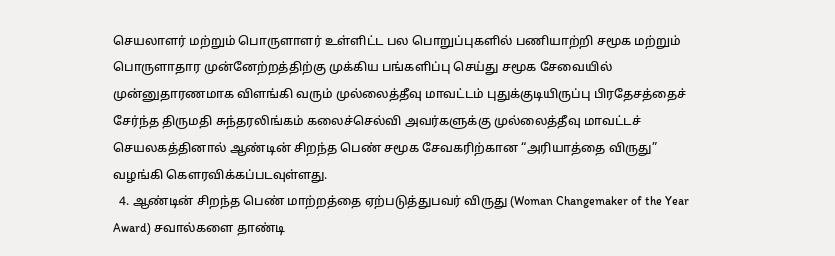செயலாளர் மற்றும் பொருளாளர் உள்ளிட்ட பல பொறுப்புகளில் பணியாற்றி சமூக மற்றும் பொருளாதார முன்னேற்றத்திற்கு முக்கிய பங்களிப்பு செய்து சமூக சேவையில் முன்னுதாரணமாக விளங்கி வரும் முல்லைத்தீவு மாவட்டம் புதுக்குடியிருப்பு பிரதேசத்தைச் சேர்ந்த திருமதி சுந்தரலிங்கம் கலைச்செல்வி அவர்களுக்கு முல்லைத்தீவு மாவட்டச் செயலகத்தினால் ஆண்டின் சிறந்த பெண் சமூக சேவகரிற்கான “அரியாத்தை விருது” வழங்கி கௌரவிக்கப்படவுள்ளது.
  4. ஆண்டின் சிறந்த பெண் மாற்றத்தை ஏற்படுத்துபவர் விருது (Woman Changemaker of the Year Award) சவால்களை தாண்டி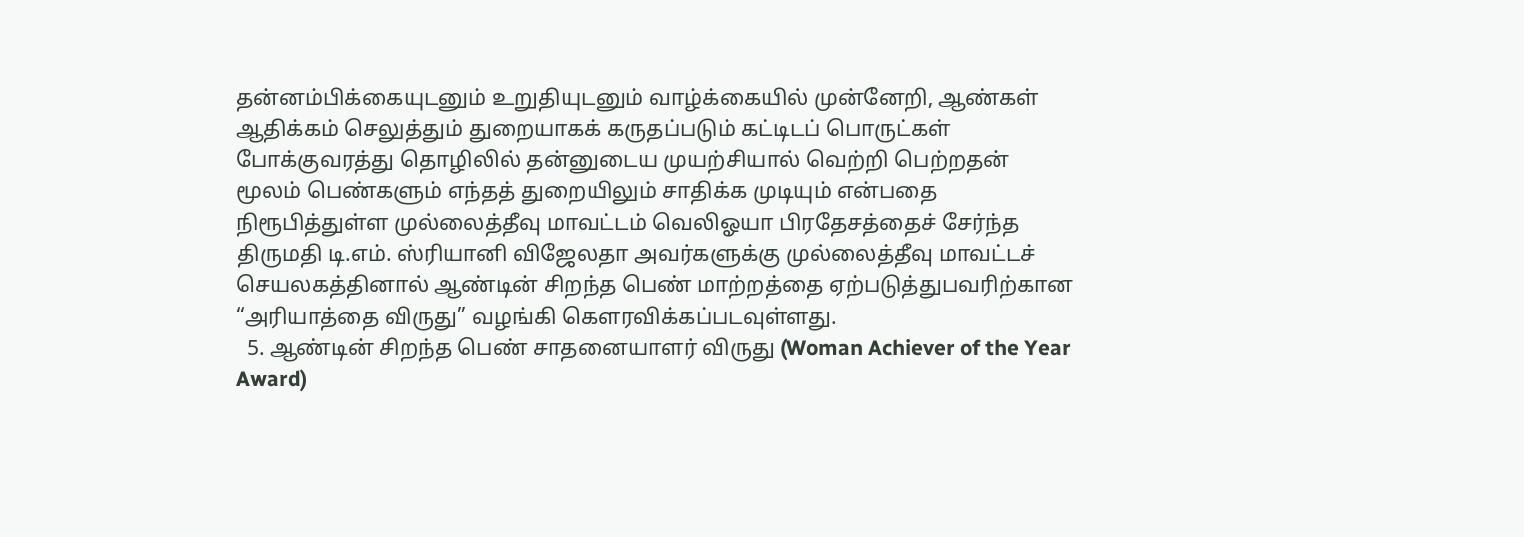தன்னம்பிக்கையுடனும் உறுதியுடனும் வாழ்க்கையில் முன்னேறி, ஆண்கள் ஆதிக்கம் செலுத்தும் துறையாகக் கருதப்படும் கட்டிடப் பொருட்கள் போக்குவரத்து தொழிலில் தன்னுடைய முயற்சியால் வெற்றி பெற்றதன் மூலம் பெண்களும் எந்தத் துறையிலும் சாதிக்க முடியும் என்பதை நிரூபித்துள்ள முல்லைத்தீவு மாவட்டம் வெலிஓயா பிரதேசத்தைச் சேர்ந்த திருமதி டி.எம். ஸ்ரியானி விஜேலதா அவர்களுக்கு முல்லைத்தீவு மாவட்டச் செயலகத்தினால் ஆண்டின் சிறந்த பெண் மாற்றத்தை ஏற்படுத்துபவரிற்கான “அரியாத்தை விருது” வழங்கி கௌரவிக்கப்படவுள்ளது.
  5. ஆண்டின் சிறந்த பெண் சாதனையாளர் விருது (Woman Achiever of the Year Award)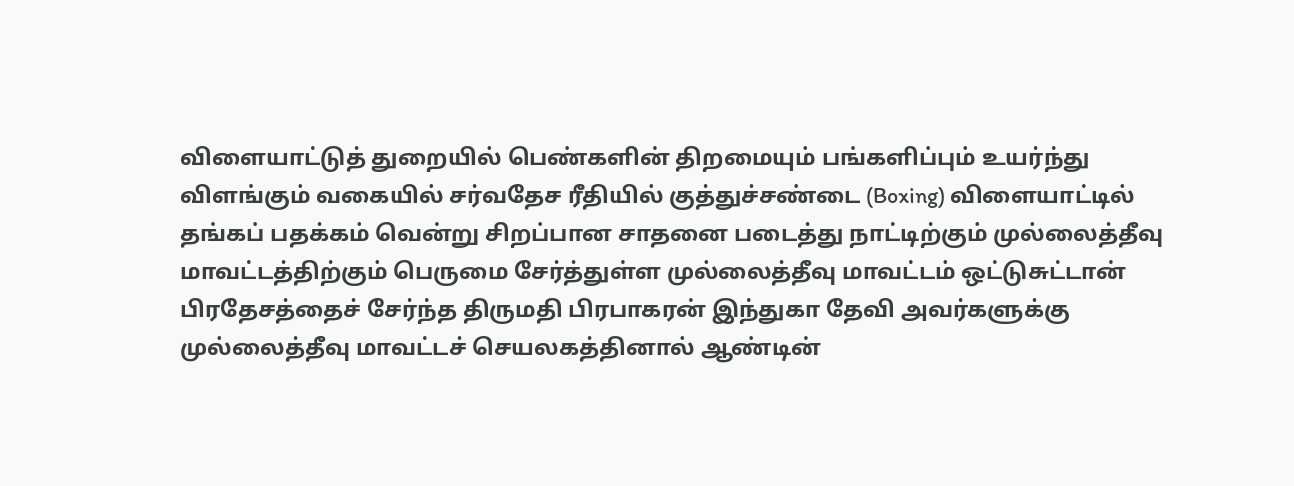விளையாட்டுத் துறையில் பெண்களின் திறமையும் பங்களிப்பும் உயர்ந்து விளங்கும் வகையில் சர்வதேச ரீதியில் குத்துச்சண்டை (Boxing) விளையாட்டில் தங்கப் பதக்கம் வென்று சிறப்பான சாதனை படைத்து நாட்டிற்கும் முல்லைத்தீவு மாவட்டத்திற்கும் பெருமை சேர்த்துள்ள முல்லைத்தீவு மாவட்டம் ஒட்டுசுட்டான் பிரதேசத்தைச் சேர்ந்த திருமதி பிரபாகரன் இந்துகா தேவி அவர்களுக்கு முல்லைத்தீவு மாவட்டச் செயலகத்தினால் ஆண்டின்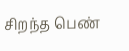சிறந்த பெண்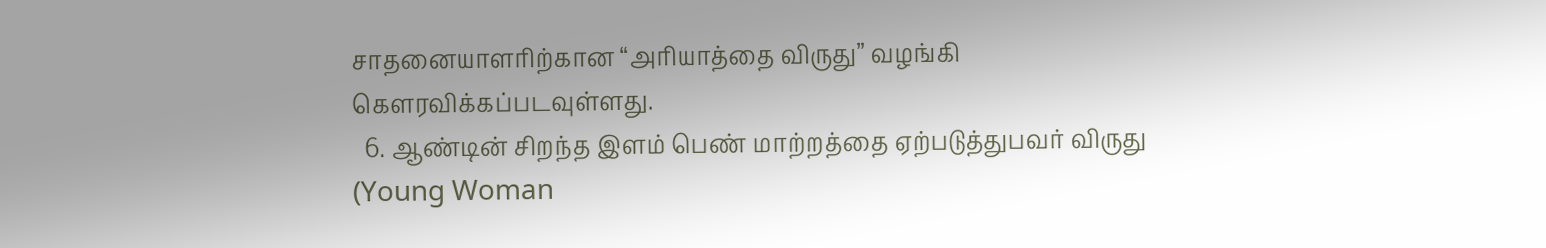சாதனையாளரிற்கான “அரியாத்தை விருது” வழங்கி கௌரவிக்கப்படவுள்ளது.
  6. ஆண்டின் சிறந்த இளம் பெண் மாற்றத்தை ஏற்படுத்துபவர் விருது (Young Woman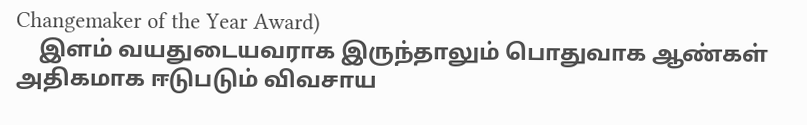Changemaker of the Year Award)
    இளம் வயதுடையவராக இருந்தாலும் பொதுவாக ஆண்கள் அதிகமாக ஈடுபடும் விவசாய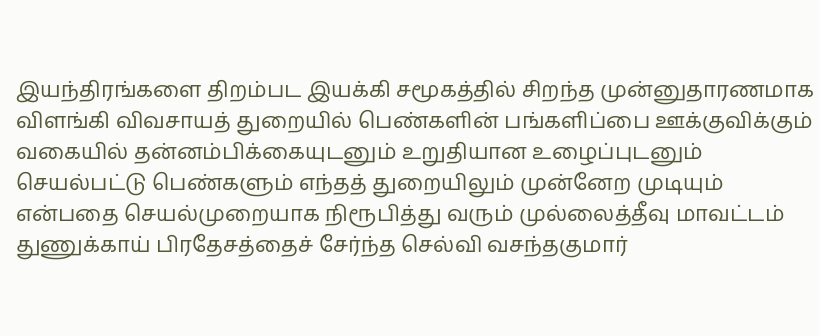இயந்திரங்களை திறம்பட இயக்கி சமூகத்தில் சிறந்த முன்னுதாரணமாக விளங்கி விவசாயத் துறையில் பெண்களின் பங்களிப்பை ஊக்குவிக்கும் வகையில் தன்னம்பிக்கையுடனும் உறுதியான உழைப்புடனும் செயல்பட்டு பெண்களும் எந்தத் துறையிலும் முன்னேற முடியும் என்பதை செயல்முறையாக நிரூபித்து வரும் முல்லைத்தீவு மாவட்டம் துணுக்காய் பிரதேசத்தைச் சேர்ந்த செல்வி வசந்தகுமார்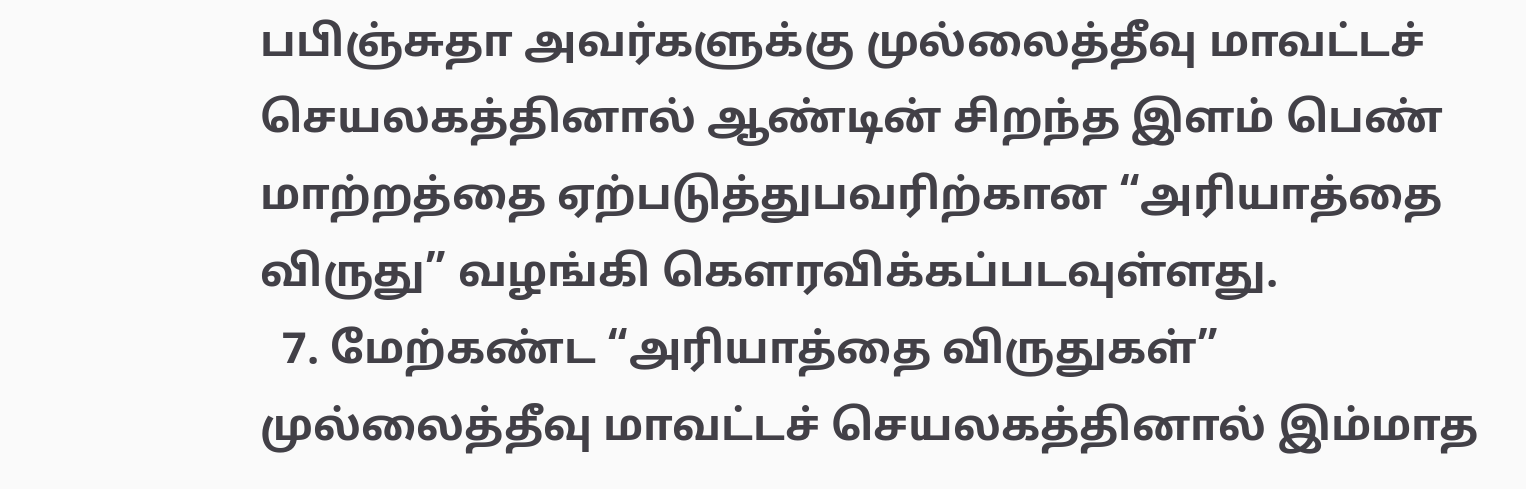பபிஞ்சுதா அவர்களுக்கு முல்லைத்தீவு மாவட்டச் செயலகத்தினால் ஆண்டின் சிறந்த இளம் பெண் மாற்றத்தை ஏற்படுத்துபவரிற்கான “அரியாத்தை விருது” வழங்கி கௌரவிக்கப்படவுள்ளது.
  7. மேற்கண்ட “அரியாத்தை விருதுகள்” முல்லைத்தீவு மாவட்டச் செயலகத்தினால் இம்மாத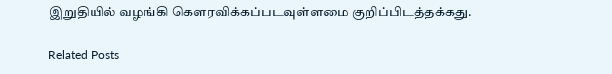இறுதியில் வழங்கி கௌரவிக்கப்படவுள்ளமை குறிப்பிடத்தக்கது.

Related Posts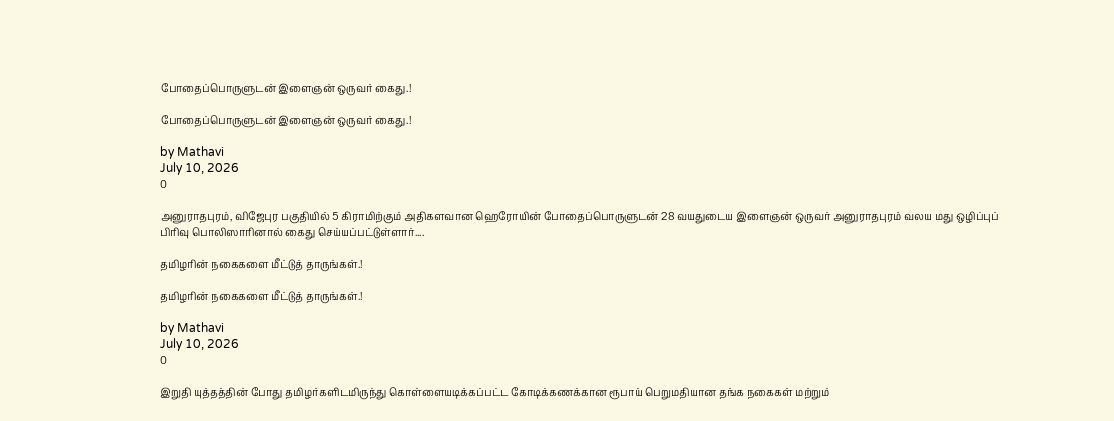போதைப்பொருளுடன் இளைஞன் ஒருவர் கைது.!

போதைப்பொருளுடன் இளைஞன் ஒருவர் கைது.!

by Mathavi
July 10, 2026
0

அனுராதபுரம், விஜேபுர பகுதியில் 5 கிராமிற்கும் அதிகளவான ஹெரோயின் போதைப்பொருளுடன் 28 வயதுடைய இளைஞன் ஒருவர் அனுராதபுரம் வலய மது ஒழிப்புப் பிரிவு பொலிஸாரினால் கைது செய்யப்பட்டுள்ளார்....

தமிழரின் நகைகளை மீட்டுத் தாருங்கள்.!

தமிழரின் நகைகளை மீட்டுத் தாருங்கள்.!

by Mathavi
July 10, 2026
0

இறுதி யுத்தத்தின் போது தமிழர்களிடமிருந்து கொள்ளையடிக்கப்பட்ட கோடிக்கணக்கான ரூபாய் பெறுமதியான தங்க நகைகள் மற்றும்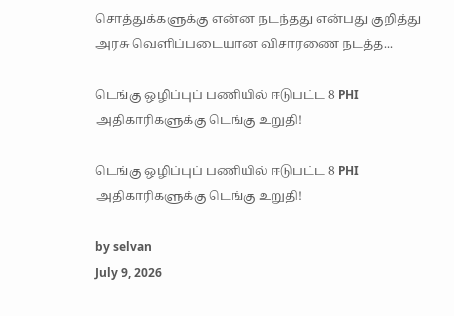சொத்துக்களுக்கு என்ன நடந்தது என்பது குறித்து அரசு வெளிப்படையான விசாரணை நடத்த...

டெங்கு ஒழிப்புப் பணியில் ஈடுபட்ட 8 PHI அதிகாரிகளுக்கு டெங்கு உறுதி!

டெங்கு ஒழிப்புப் பணியில் ஈடுபட்ட 8 PHI அதிகாரிகளுக்கு டெங்கு உறுதி!

by selvan
July 9, 2026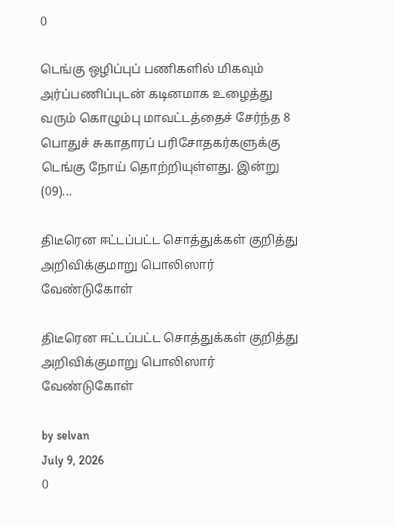0

டெங்கு ஒழிப்புப் பணிகளில் மிகவும் அர்ப்பணிப்புடன் கடினமாக உழைத்து வரும் கொழும்பு மாவட்டத்தைச் சேர்ந்த 8 பொதுச் சுகாதாரப் பரிசோதகர்களுக்கு டெங்கு நோய் தொற்றியுள்ளது. இன்று (09)...

திடீரென ஈட்டப்பட்ட சொத்துக்கள் குறித்து அறிவிக்குமாறு பொலிஸார் வேண்டுகோள்

திடீரென ஈட்டப்பட்ட சொத்துக்கள் குறித்து அறிவிக்குமாறு பொலிஸார் வேண்டுகோள்

by selvan
July 9, 2026
0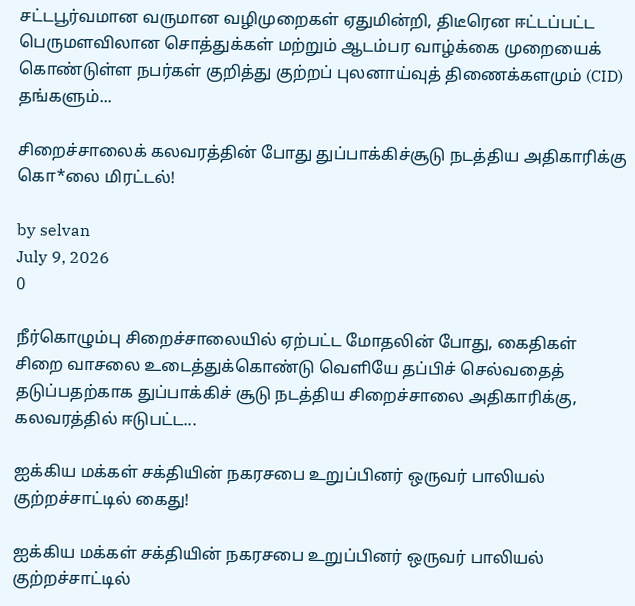சட்டபூர்வமான வருமான வழிமுறைகள் ஏதுமின்றி, திடீரென ஈட்டப்பட்ட பெருமளவிலான சொத்துக்கள் மற்றும் ஆடம்பர வாழ்க்கை முறையைக் கொண்டுள்ள நபர்கள் குறித்து குற்றப் புலனாய்வுத் திணைக்களமும் (CID) தங்களும்...

சிறைச்சாலைக் கலவரத்தின் போது துப்பாக்கிச்சூடு நடத்திய அதிகாரிக்கு கொ*லை மிரட்டல்!

by selvan
July 9, 2026
0

நீர்கொழும்பு சிறைச்சாலையில் ஏற்பட்ட மோதலின் போது, கைதிகள் சிறை வாசலை உடைத்துக்கொண்டு வெளியே தப்பிச் செல்வதைத் தடுப்பதற்காக துப்பாக்கிச் சூடு நடத்திய சிறைச்சாலை அதிகாரிக்கு, கலவரத்தில் ஈடுபட்ட...

ஐக்கிய மக்கள் சக்தியின் நகரசபை உறுப்பினர் ஒருவர் பாலியல் குற்றச்சாட்டில் கைது!

ஐக்கிய மக்கள் சக்தியின் நகரசபை உறுப்பினர் ஒருவர் பாலியல் குற்றச்சாட்டில்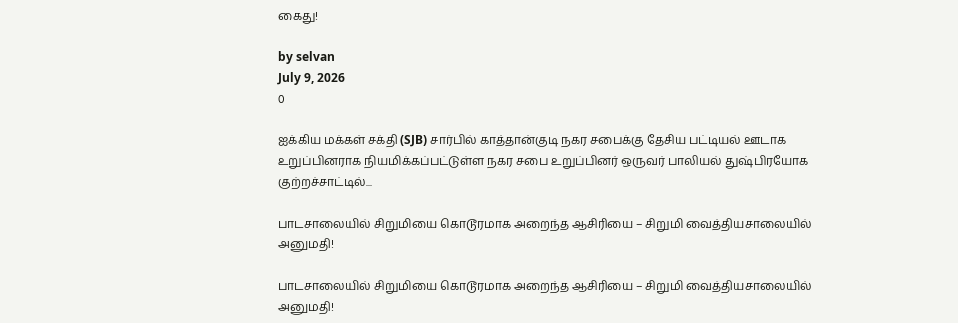கைது!

by selvan
July 9, 2026
0

ஐக்கிய மக்கள் சக்தி (SJB) சார்பில் காத்தான்குடி நகர சபைக்கு தேசிய பட்டியல் ஊடாக உறுப்பினராக நியமிக்கப்பட்டுள்ள நகர சபை உறுப்பினர் ஒருவர் பாலியல் துஷ்பிரயோக குற்றச்சாட்டில்...

பாடசாலையில் சிறுமியை கொடூரமாக அறைந்த ஆசிரியை – சிறுமி வைத்தியசாலையில் அனுமதி!

பாடசாலையில் சிறுமியை கொடூரமாக அறைந்த ஆசிரியை – சிறுமி வைத்தியசாலையில் அனுமதி!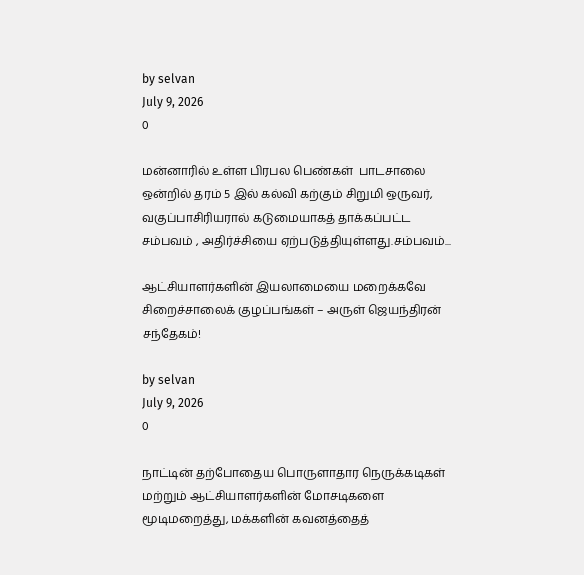by selvan
July 9, 2026
0

மன்னாரில் உள்ள பிரபல பெண்கள்  பாடசாலை ஒன்றில் தரம் 5 இல் கல்வி கற்கும் சிறுமி ஒருவர், வகுப்பாசிரியரால் கடுமையாகத் தாக்கப்பட்ட சம்பவம் , அதிர்ச்சியை ஏற்படுத்தியுள்ளது.சம்பவம்...

ஆட்சியாளர்களின் இயலாமையை மறைக்கவே சிறைச்சாலைக் குழப்பங்கள் – அருள் ஜெயந்திரன் சந்தேகம்!

by selvan
July 9, 2026
0

நாட்டின் தற்போதைய பொருளாதார நெருக்கடிகள் மற்றும் ஆட்சியாளர்களின் மோசடிகளை மூடிமறைத்து, மக்களின் கவனத்தைத்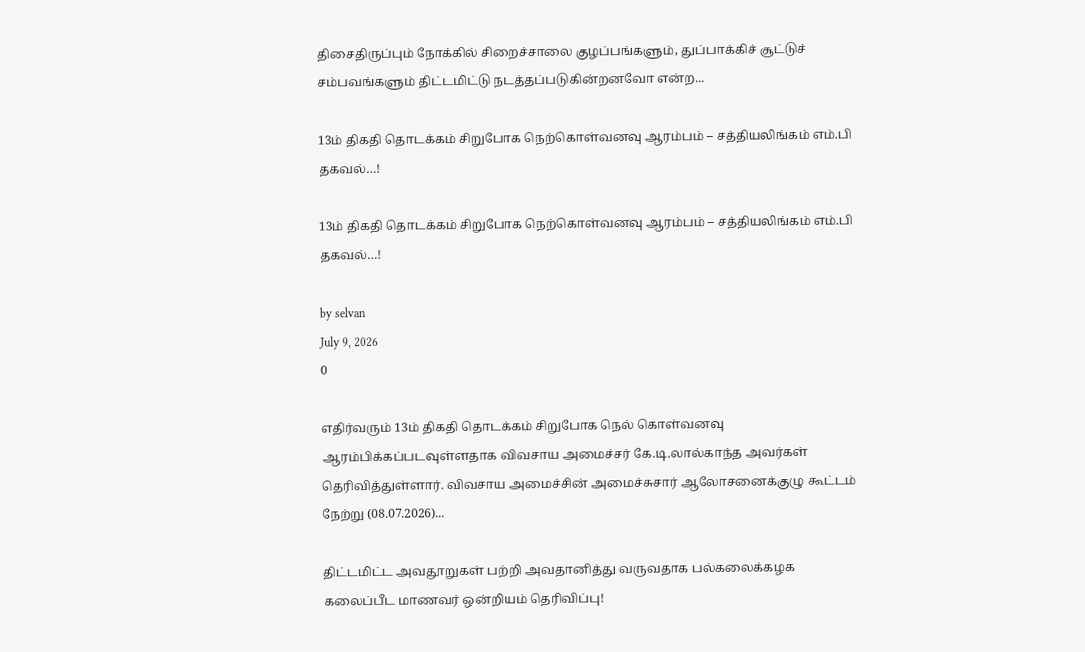திசைதிருப்பும் நோக்கில் சிறைச்சாலை குழப்பங்களும், துப்பாக்கிச் சூட்டுச் சம்பவங்களும் திட்டமிட்டு நடத்தப்படுகின்றனவோ என்ற...

13ம் திகதி தொடக்கம் சிறுபோக நெற்கொள்வனவு ஆரம்பம் – சத்தியலிங்கம் எம்.பி தகவல்…!

13ம் திகதி தொடக்கம் சிறுபோக நெற்கொள்வனவு ஆரம்பம் – சத்தியலிங்கம் எம்.பி தகவல்…!

by selvan
July 9, 2026
0

எதிர்வரும் 13ம் திகதி தொடக்கம் சிறுபோக நெல் கொள்வனவு ஆரம்பிக்கப்படவுள்ளதாக விவசாய அமைச்சர் கே.டி.லால்காந்த அவர்கள் தெரிவித்துள்ளார். விவசாய அமைச்சின் அமைச்சுசார் ஆலோசனைக்குழு கூட்டம் நேற்று (08.07.2026)...

திட்டமிட்ட அவதூறுகள் பற்றி அவதானித்து வருவதாக பல்கலைக்கழக கலைப்பீட மாணவர் ஒன்றியம் தெரிவிப்பு!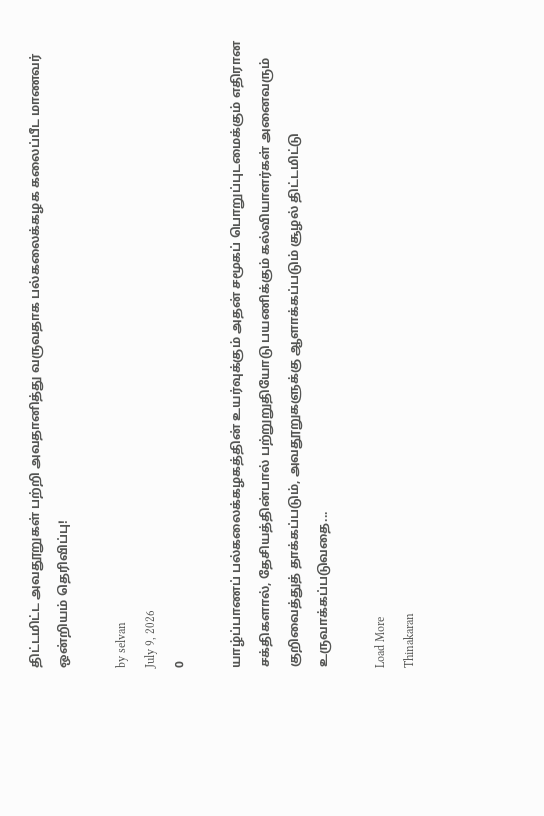திட்டமிட்ட அவதூறுகள் பற்றி அவதானித்து வருவதாக பல்கலைக்கழக கலைப்பீட மாணவர் ஒன்றியம் தெரிவிப்பு!

by selvan
July 9, 2026
0

யாழ்ப்பாணப் பல்கலைக்கழகத்தின் உயர்வுக்கும் அதன் சமூகப் பொறுப்புடமைக்கும் எதிரான சக்திகளால், தேசியத்தின்பால் பற்றுறுதியோடு பயணிக்கும் கல்வியாளர்கள் அனைவரும் குறிவைத்துத் தாக்கப்படும், அவதூறுகளுக்கு ஆளாக்கப்படும் சூழல் திட்டமிட்டு உருவாக்கப்படுவதை...

Load More
Thinakaran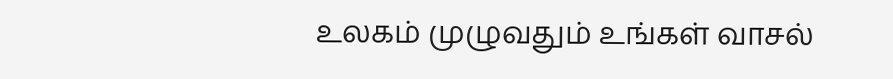உலகம் முழுவதும் உங்கள் வாசல்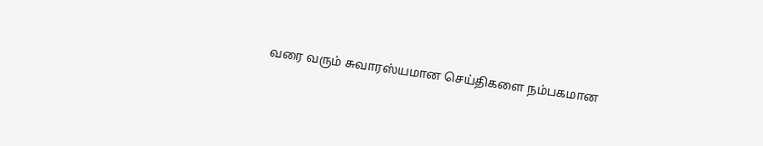வரை வரும் சுவாரஸ்யமான செய்திகளை நம்பகமான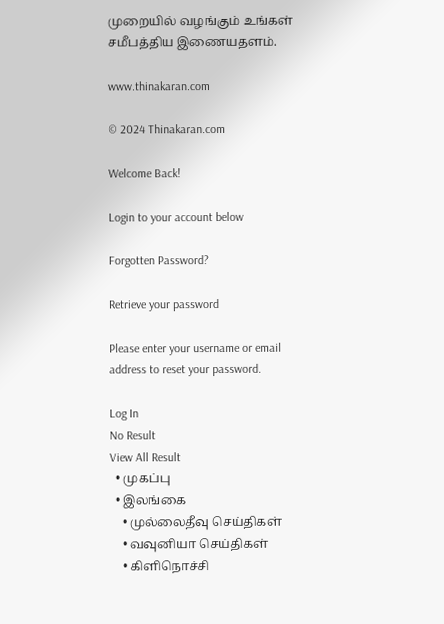முறையில் வழங்கும் உங்கள் சமீபத்திய இணையதளம்.

www.thinakaran.com

© 2024 Thinakaran.com

Welcome Back!

Login to your account below

Forgotten Password?

Retrieve your password

Please enter your username or email address to reset your password.

Log In
No Result
View All Result
  • முகப்பு
  • இலங்கை
    • முல்லைதீவு செய்திகள்
    • வவுனியா செய்திகள்
    • கிளிநொச்சி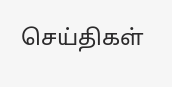செய்திகள்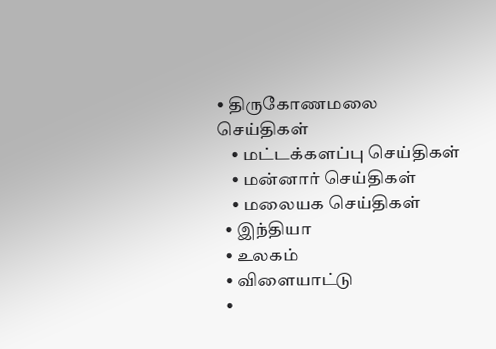• திருகோணமலை செய்திகள்
    • மட்டக்களப்பு செய்திகள்
    • மன்னார் செய்திகள்
    • மலையக செய்திகள்
  • இந்தியா
  • உலகம்
  • விளையாட்டு
  •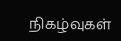நிகழ்வுகள்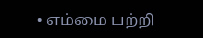• எம்மை பற்றி